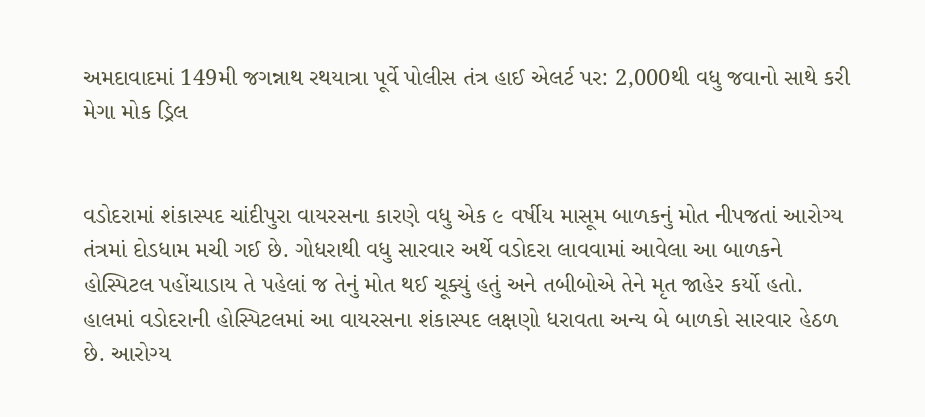અમદાવાદમાં 149મી જગન્નાથ રથયાત્રા પૂર્વે પોલીસ તંત્ર હાઈ એલર્ટ પર: 2,000થી વધુ જવાનો સાથે કરી મેગા મોક ડ્રિલ


વડોદરામાં શંકાસ્પદ ચાંદીપુરા વાયરસના કારણે વધુ એક ૯ વર્ષીય માસૂમ બાળકનું મોત નીપજતાં આરોગ્ય તંત્રમાં દોડધામ મચી ગઈ છે. ગોધરાથી વધુ સારવાર અર્થે વડોદરા લાવવામાં આવેલા આ બાળકને હોસ્પિટલ પહોંચાડાય તે પહેલાં જ તેનું મોત થઈ ચૂક્યું હતું અને તબીબોએ તેને મૃત જાહેર કર્યો હતો. હાલમાં વડોદરાની હોસ્પિટલમાં આ વાયરસના શંકાસ્પદ લક્ષણો ધરાવતા અન્ય બે બાળકો સારવાર હેઠળ છે. આરોગ્ય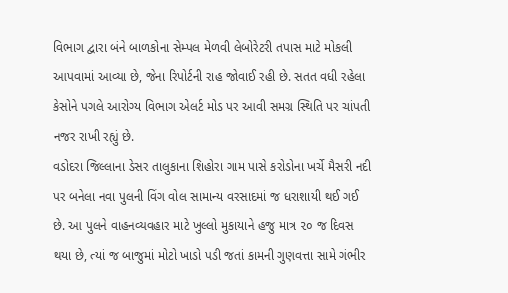વિભાગ દ્વારા બંને બાળકોના સેમ્પલ મેળવી લેબોરેટરી તપાસ માટે મોકલી આપવામાં આવ્યા છે, જેના રિપોર્ટની રાહ જોવાઈ રહી છે. સતત વધી રહેલા કેસોને પગલે આરોગ્ય વિભાગ એલર્ટ મોડ પર આવી સમગ્ર સ્થિતિ પર ચાંપતી નજર રાખી રહ્યું છે.
વડોદરા જિલ્લાના ડેસર તાલુકાના શિહોરા ગામ પાસે કરોડોના ખર્ચે મૈસરી નદી પર બનેલા નવા પુલની વિંગ વોલ સામાન્ય વરસાદમાં જ ધરાશાયી થઈ ગઈ છે. આ પુલને વાહનવ્યવહાર માટે ખુલ્લો મુકાયાને હજુ માત્ર ૨૦ જ દિવસ થયા છે, ત્યાં જ બાજુમાં મોટો ખાડો પડી જતાં કામની ગુણવત્તા સામે ગંભીર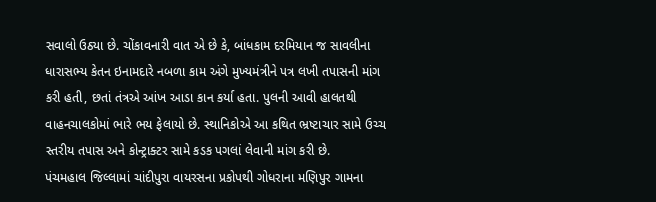સવાલો ઉઠ્યા છે. ચોંકાવનારી વાત એ છે કે, બાંધકામ દરમિયાન જ સાવલીના ધારાસભ્ય કેતન ઇનામદારે નબળા કામ અંગે મુખ્યમંત્રીને પત્ર લખી તપાસની માંગ કરી હતી, છતાં તંત્રએ આંખ આડા કાન કર્યા હતા. પુલની આવી હાલતથી વાહનચાલકોમાં ભારે ભય ફેલાયો છે. સ્થાનિકોએ આ કથિત ભ્રષ્ટાચાર સામે ઉચ્ચ સ્તરીય તપાસ અને કોન્ટ્રાક્ટર સામે કડક પગલાં લેવાની માંગ કરી છે.
પંચમહાલ જિલ્લામાં ચાંદીપુરા વાયરસના પ્રકોપથી ગોધરાના મણિપુર ગામના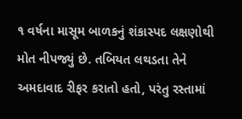૧ વર્ષના માસૂમ બાળકનું શંકાસ્પદ લક્ષણોથી મોત નીપજ્યું છે. તબિયત લથડતા તેને અમદાવાદ રીફર કરાતો હતો, પરંતુ રસ્તામાં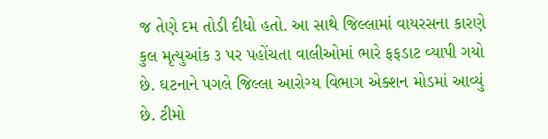જ તેણે દમ તોડી દીધો હતો. આ સાથે જિલ્લામાં વાયરસના કારણે કુલ મૃત્યુઆંક ૩ પર પહોંચતા વાલીઓમાં ભારે ફફડાટ વ્યાપી ગયો છે. ઘટનાને પગલે જિલ્લા આરોગ્ય વિભાગ એક્શન મોડમાં આવ્યું છે. ટીમો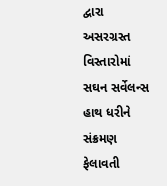દ્વારા અસરગ્રસ્ત વિસ્તારોમાં સઘન સર્વેલન્સ હાથ ધરીને સંક્રમણ ફેલાવતી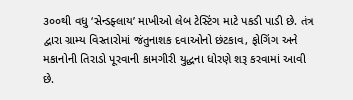૩૦૦થી વધુ ‘સેન્ડફ્લાય’ માખીઓ લેબ ટેસ્ટિંગ માટે પકડી પાડી છે. તંત્ર દ્વારા ગ્રામ્ય વિસ્તારોમાં જંતુનાશક દવાઓનો છંટકાવ, ફોગિંગ અને મકાનોની તિરાડો પૂરવાની કામગીરી યુદ્ધના ધોરણે શરૂ કરવામાં આવી છે.